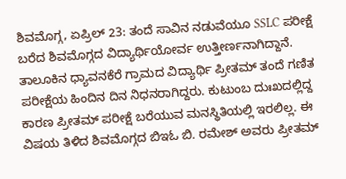ಶಿವಮೊಗ್ಗ, ಏಪ್ರಿಲ್ 23: ತಂದೆ ಸಾವಿನ ನಡುವೆಯೂ SSLC ಪರೀಕ್ಷೆ ಬರೆದ ಶಿವಮೊಗ್ಗದ ವಿದ್ಯಾರ್ಥಿಯೋರ್ವ ಉತ್ತೀರ್ಣನಾಗಿದ್ದಾನೆ. ತಾಲೂಕಿನ ಧ್ಯಾವನಕೆರೆ ಗ್ರಾಮದ ವಿದ್ಯಾರ್ಥಿ ಪ್ರೀತಮ್ ತಂದೆ ಗಣಿತ ಪರೀಕ್ಷೆಯ ಹಿಂದಿನ ದಿನ ನಿಧನರಾಗಿದ್ದರು. ಕುಟುಂಬ ದುಃಖದಲ್ಲಿದ್ದ ಕಾರಣ ಪ್ರೀತಮ್ ಪರೀಕ್ಷೆ ಬರೆಯುವ ಮನಸ್ಥಿತಿಯಲ್ಲಿ ಇರಲಿಲ್ಲ. ಈ ವಿಷಯ ತಿಳಿದ ಶಿವಮೊಗ್ಗದ ಬಿಇಓ ಬಿ. ರಮೇಶ್ ಅವರು ಪ್ರೀತಮ್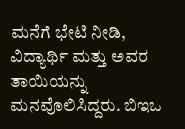ಮನೆಗೆ ಭೇಟಿ ನೀಡಿ, ವಿದ್ಯಾರ್ಥಿ ಮತ್ತು ಅವರ ತಾಯಿಯನ್ನು ಮನವೊಲಿಸಿದ್ದರು. ಬಿಇಒ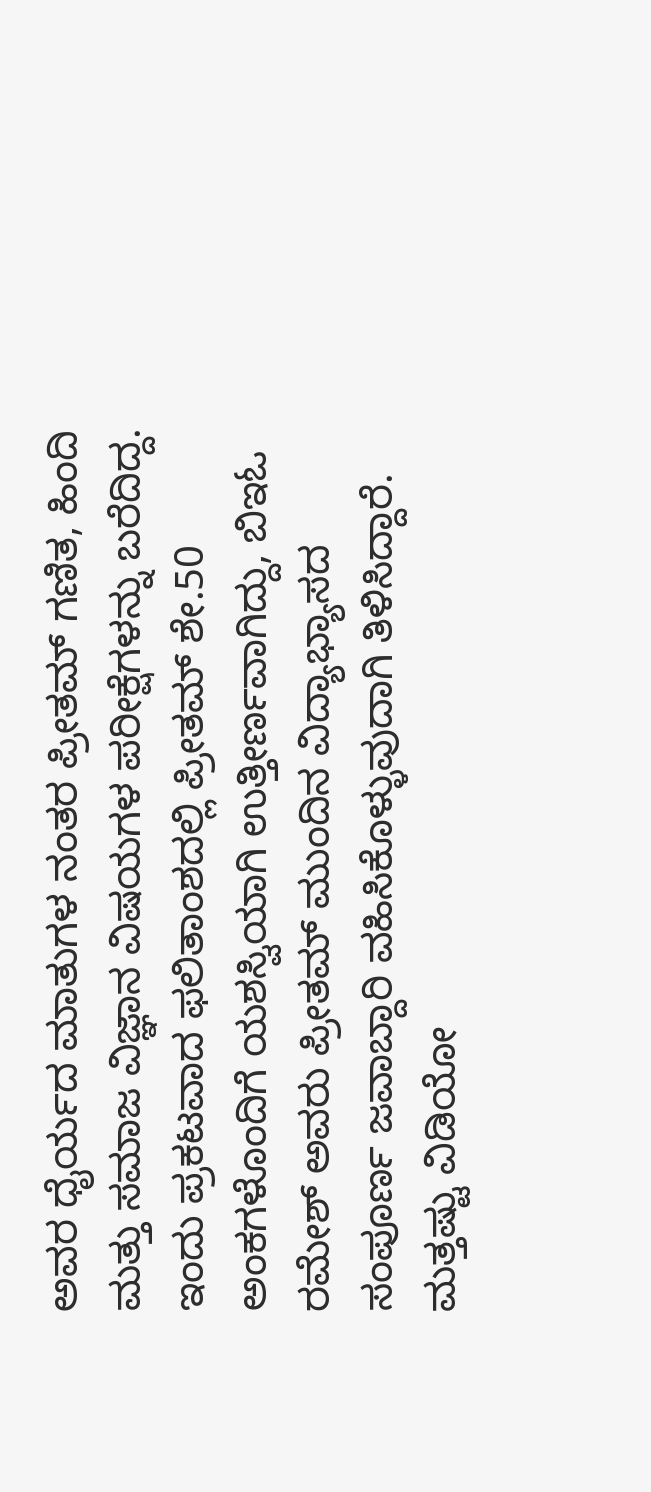ಅವರ ಧೈರ್ಯದ ಮಾತುಗಳ ನಂತರ ಪ್ರೀತಮ್ ಗಣಿತ, ಹಿಂದಿ ಮತ್ತು ಸಮಾಜ ವಿಜ್ಞಾನ ವಿಷಯಗಳ ಪರೀಕ್ಷೆಗಳನ್ನು ಬರೆದಿದ್ದ. ಇಂದು ಪ್ರಕಟವಾದ ಫಲಿತಾಂಶದಲ್ಲಿ ಪ್ರೀತಮ್ ಶೇ.50 ಅಂಕಗಳೊಂದಿಗೆ ಯಶಸ್ವಿಯಾಗಿ ಉತ್ತೀರ್ಣವಾಗಿದ್ದು, ಬಿಇಓ ರಮೇಶ್ ಅವರು ಪ್ರೀತಮ್ ಮುಂದಿನ ವಿದ್ಯಾಭ್ಯಾಸದ ಸಂಪೂರ್ಣ ಜವಾಬ್ದಾರಿ ವಹಿಸಿಕೊಳ್ಳುವುದಾಗಿ ತಿಳಿಸಿದ್ದಾರೆ.
ಮತ್ತಷ್ಟು ವಿಡಿಯೋ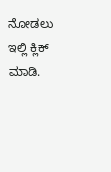ನೋಡಲು ಇಲ್ಲಿ ಕ್ಲಿಕ್ ಮಾಡಿ.